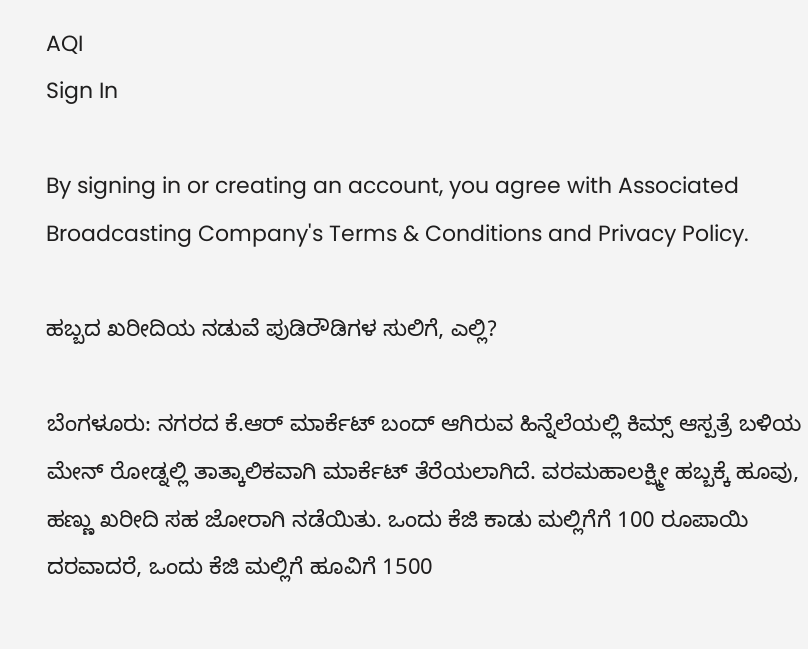AQI
Sign In

By signing in or creating an account, you agree with Associated Broadcasting Company's Terms & Conditions and Privacy Policy.

ಹಬ್ಬದ ಖರೀದಿಯ ನಡುವೆ ಪುಡಿರೌಡಿಗಳ ಸುಲಿಗೆ, ಎಲ್ಲಿ?

ಬೆಂಗಳೂರು: ನಗರದ ಕೆ.ಆರ್ ಮಾರ್ಕೆಟ್ ಬಂದ್ ಆಗಿರುವ ಹಿನ್ನೆಲೆಯಲ್ಲಿ ಕಿಮ್ಸ್ ಆಸ್ಪತ್ರೆ ಬಳಿಯ ಮೇನ್ ರೋಡ್ನಲ್ಲಿ ತಾತ್ಕಾಲಿಕವಾಗಿ ಮಾರ್ಕೆಟ್ ತೆರೆಯಲಾಗಿದೆ. ವರಮಹಾಲಕ್ಷ್ಮೀ ಹಬ್ಬಕ್ಕೆ ಹೂವು, ಹಣ್ಣು ಖರೀದಿ ಸಹ ಜೋರಾಗಿ ನಡೆಯಿತು. ಒಂದು ಕೆಜಿ ಕಾಡು ಮಲ್ಲಿಗೆಗೆ 100 ರೂಪಾಯಿ ದರವಾದರೆ, ಒಂದು ಕೆಜಿ ಮಲ್ಲಿಗೆ ಹೂವಿಗೆ 1500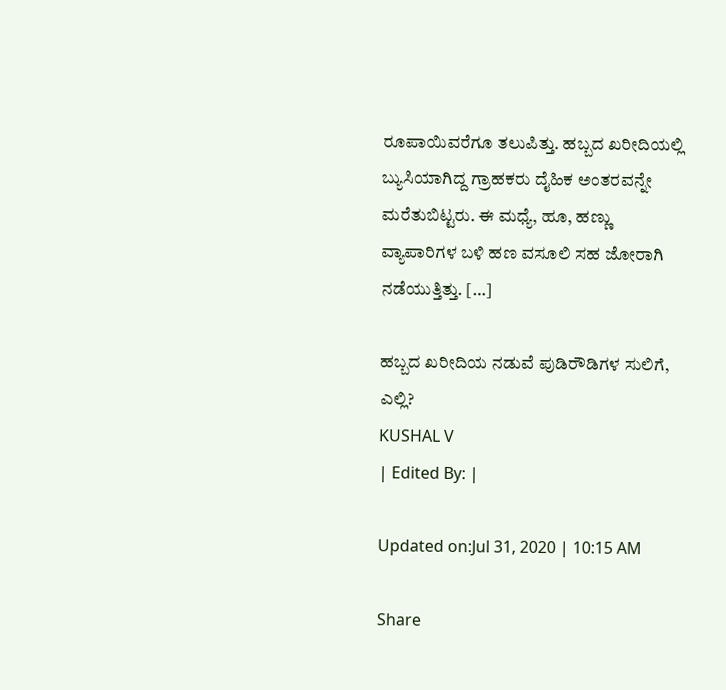ರೂಪಾಯಿವರೆಗೂ ತಲುಪಿತ್ತು. ಹಬ್ಬದ ಖರೀದಿಯಲ್ಲಿ ಬ್ಯುಸಿಯಾಗಿದ್ದ ಗ್ರಾಹಕರು ದೈಹಿಕ ಅಂತರವನ್ನೇ ಮರೆತುಬಿಟ್ಟರು. ಈ ಮಧ್ಯೆ, ಹೂ, ಹಣ್ಣು ವ್ಯಾಪಾರಿಗಳ ಬಳಿ ಹಣ ವಸೂಲಿ ಸಹ ಜೋರಾಗಿ ನಡೆಯುತ್ತಿತ್ತು. […]

ಹಬ್ಬದ ಖರೀದಿಯ ನಡುವೆ ಪುಡಿರೌಡಿಗಳ ಸುಲಿಗೆ, ಎಲ್ಲಿ?
KUSHAL V
| Edited By: |

Updated on:Jul 31, 2020 | 10:15 AM

Share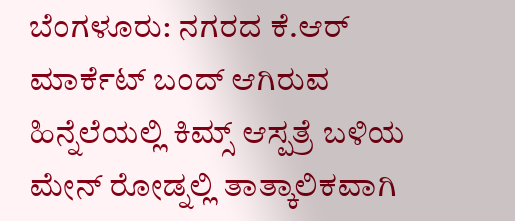ಬೆಂಗಳೂರು: ನಗರದ ಕೆ.ಆರ್ ಮಾರ್ಕೆಟ್ ಬಂದ್ ಆಗಿರುವ ಹಿನ್ನೆಲೆಯಲ್ಲಿ ಕಿಮ್ಸ್ ಆಸ್ಪತ್ರೆ ಬಳಿಯ ಮೇನ್ ರೋಡ್ನಲ್ಲಿ ತಾತ್ಕಾಲಿಕವಾಗಿ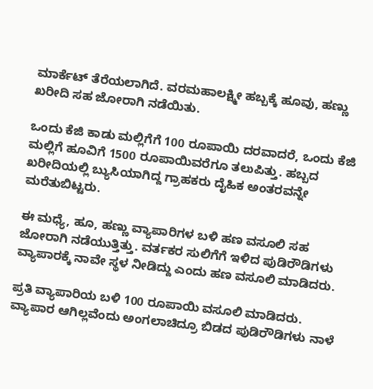ಮಾರ್ಕೆಟ್ ತೆರೆಯಲಾಗಿದೆ. ವರಮಹಾಲಕ್ಷ್ಮೀ ಹಬ್ಬಕ್ಕೆ ಹೂವು, ಹಣ್ಣು ಖರೀದಿ ಸಹ ಜೋರಾಗಿ ನಡೆಯಿತು.

ಒಂದು ಕೆಜಿ ಕಾಡು ಮಲ್ಲಿಗೆಗೆ 100 ರೂಪಾಯಿ ದರವಾದರೆ, ಒಂದು ಕೆಜಿ ಮಲ್ಲಿಗೆ ಹೂವಿಗೆ 1500 ರೂಪಾಯಿವರೆಗೂ ತಲುಪಿತ್ತು. ಹಬ್ಬದ ಖರೀದಿಯಲ್ಲಿ ಬ್ಯುಸಿಯಾಗಿದ್ದ ಗ್ರಾಹಕರು ದೈಹಿಕ ಅಂತರವನ್ನೇ ಮರೆತುಬಿಟ್ಟರು.

ಈ ಮಧ್ಯೆ, ಹೂ, ಹಣ್ಣು ವ್ಯಾಪಾರಿಗಳ ಬಳಿ ಹಣ ವಸೂಲಿ ಸಹ ಜೋರಾಗಿ ನಡೆಯುತ್ತಿತ್ತು. ವರ್ತಕರ ಸುಲಿಗೆಗೆ ಇಳಿದ ಪುಡಿರೌಡಿಗಳು ವ್ಯಾಪಾರಕ್ಕೆ ನಾವೇ ಸ್ಥಳ ನೀಡಿದ್ದು ಎಂದು ಹಣ ವಸೂಲಿ ಮಾಡಿದರು.

ಪ್ರತಿ ವ್ಯಾಪಾರಿಯ ಬಳಿ 100 ರೂಪಾಯಿ ವಸೂಲಿ ಮಾಡಿದರು. ವ್ಯಾಪಾರ ಆಗಿಲ್ಲವೆಂದು ಅಂಗಲಾಚಿದ್ರೂ ಬಿಡದ ಪುಡಿರೌಡಿಗಳು ನಾಳೆ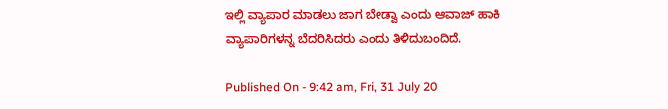ಇಲ್ಲಿ ವ್ಯಾಪಾರ ಮಾಡಲು ಜಾಗ ಬೇಡ್ವಾ ಎಂದು ಆವಾಜ್ ಹಾಕಿ ವ್ಯಾಪಾರಿಗಳನ್ನ ಬೆದರಿಸಿದರು ಎಂದು ತಿಳಿದುಬಂದಿದೆ.

Published On - 9:42 am, Fri, 31 July 20